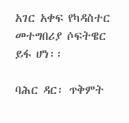አገር አቀፍ የካዳስተር መተግበሪያ ሶፍትዌር ይፋ ሆነ፡፡

ባሕር ዳር፡ ጥቅምት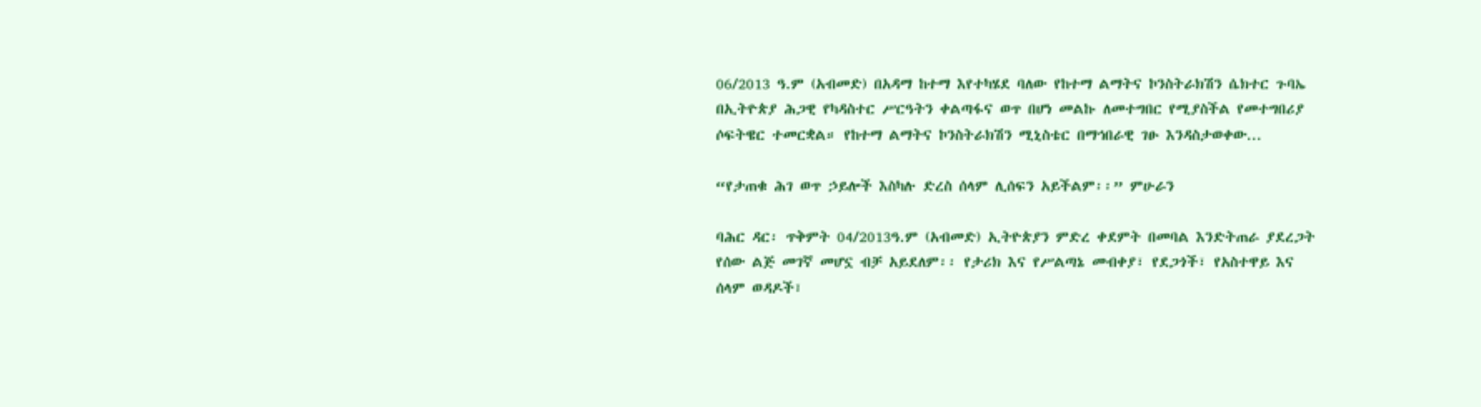06/2013 ዓ.ም (አብመድ) በአዳማ ከተማ እየተካሄደ ባለው የከተማ ልማትና ኮንስትራክሽን ሴክተር ጉባኤ በኢትዮጵያ ሕጋዊ የካዳስተር ሥርዓትን ቀልጣፋና ወጥ በሆነ መልኩ ለመተግበር የሚያስችል የመተግበሪያ ሶፍትዌር ተመርቋል። የከተማ ልማትና ኮንስትራክሽን ሚኒስቴር በማኅበራዊ ገፁ እንዳስታወቀው...

“የታጠቁ ሕገ ወጥ ኃይሎች እስካሉ ድረስ ሰላም ሊሰፍን አይችልም፡፡” ምሁራን

ባሕር ዳር፡ ጥቅምት 04/2013ዓ.ም (አብመድ) ኢትዮጵያን ምድረ ቀደምት በመባል እንድትጠራ ያደረጋት የሰው ልጅ መገኛ መሆኗ ብቻ አይደለም፡፡ የታሪክ እና የሥልጣኔ መብቀያ፣ የደጋጎች፣ የአስተዋይ እና ሰላም ወዳዶች፣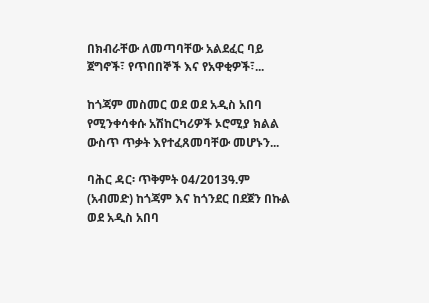በክብራቸው ለመጣባቸው አልደፈር ባይ ጀግኖች፣ የጥበበኞች እና የአዋቂዎች፣...

ከጎጃም መስመር ወደ ወደ አዲስ አበባ የሚንቀሳቀሱ አሽከርካሪዎች ኦሮሚያ ክልል ውስጥ ጥቃት እየተፈጸመባቸው መሆኑን...

ባሕር ዳር፡ ጥቅምት 04/2013ዓ.ም (አብመድ) ከጎጃም እና ከጎንደር በደጀን በኩል ወደ አዲስ አበባ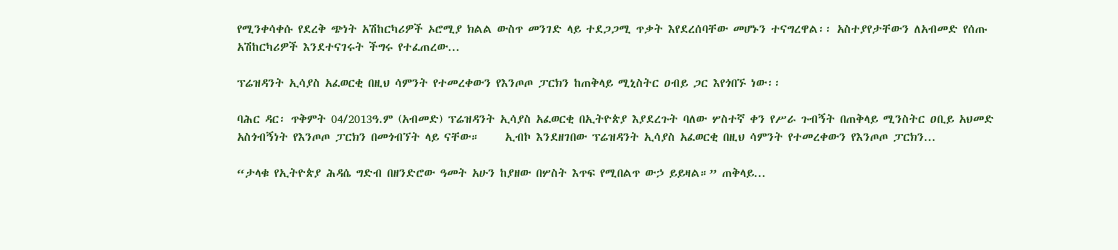የሚንቀሳቀሱ የደረቅ ጭነት አሽከርካሪዎች ኦሮሚያ ክልል ውስጥ መንገድ ላይ ተደጋጋሚ ጥቃት እየደረሰባቸው መሆኑን ተናግረዋል፡፡ አስተያየታቸውን ለአብመድ የሰጡ አሽከርካሪዎች እንደተናገሩት ችግሩ የተፈጠረው...

ፕሬዝዳንት ኢሳያስ አፈወርቂ በዚህ ሳምንት የተመረቀውን የእንጦጦ ፓርክን ከጠቅላይ ሚኒስትር ዐብይ ጋር እየጎበኙ ነው፡፡

ባሕር ዳር፡ ጥቅምት 04/2013ዓ.ም (አብመድ) ፕሬዝዳንት ኢሳያስ አፈወርቂ በኢትዮጵያ እያደረጉት ባለው ሦስተኛ ቀን የሥራ ጉብኝት በጠቅላይ ሚንስትር ዐቢይ አህመድ አስጎብኝነት የእንጦጦ ፓርክን በመጎብኘት ላይ ናቸው።     ኢብኮ እንደዘገበው ፕሬዝዳንት ኢሳያስ አፈወርቂ በዚህ ሳምንት የተመረቀውን የእንጦጦ ፓርክን...

“ታላቁ የኢትዮጵያ ሕዳሴ ግድብ በዘንድሮው ዓመት አሁን ከያዘው በሦስት እጥፍ የሚበልጥ ውኃ ይይዛል።” ጠቅላይ...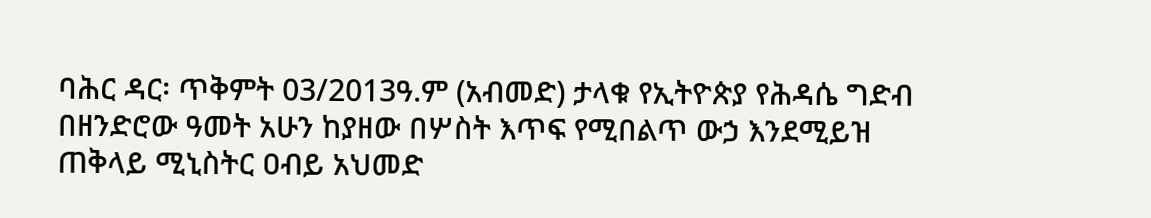ባሕር ዳር፡ ጥቅምት 03/2013ዓ.ም (አብመድ) ታላቁ የኢትዮጵያ የሕዳሴ ግድብ በዘንድሮው ዓመት አሁን ከያዘው በሦስት እጥፍ የሚበልጥ ውኃ እንደሚይዝ ጠቅላይ ሚኒስትር ዐብይ አህመድ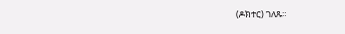(ዶክተር) ገለጹ።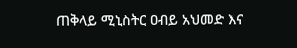ጠቅላይ ሚኒስትር ዐብይ አህመድ እና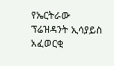የኤርትራው ፕሬዝዳንት ኢሳያይስ አፈወርቂ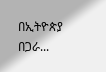በኢትዮጵያ በጋራ...